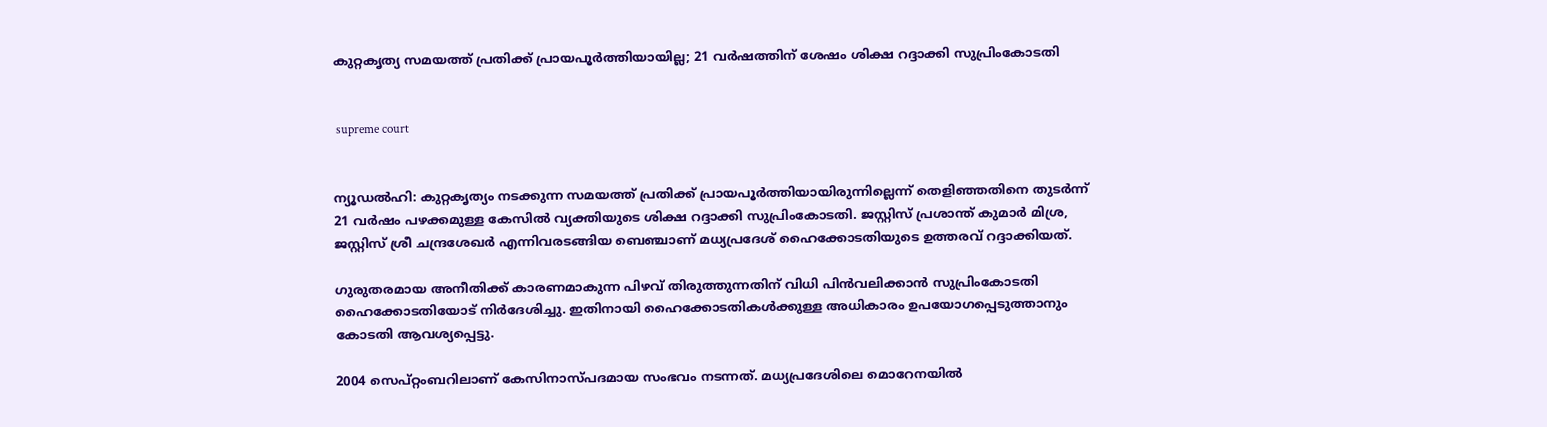കുറ്റകൃത്യ സമയത്ത് പ്രതിക്ക് പ്രായപൂര്‍ത്തിയായില്ല; 21 വര്‍ഷത്തിന് ശേഷം ശിക്ഷ റദ്ദാക്കി സുപ്രിംകോടതി


 supreme court


ന്യൂഡല്‍ഹി: കുറ്റകൃത്യം നടക്കുന്ന സമയത്ത് പ്രതിക്ക് പ്രായപൂര്‍ത്തിയായിരുന്നില്ലെന്ന് തെളിഞ്ഞതിനെ തുടര്‍ന്ന് 21 വര്‍ഷം പഴക്കമുള്ള കേസില്‍ വ്യക്തിയുടെ ശിക്ഷ റദ്ദാക്കി സുപ്രിംകോടതി. ജസ്റ്റിസ് പ്രശാന്ത് കുമാര്‍ മിശ്ര, ജസ്റ്റിസ് ശ്രീ ചന്ദ്രശേഖര്‍ എന്നിവരടങ്ങിയ ബെഞ്ചാണ് മധ്യപ്രദേശ് ഹൈക്കോടതിയുടെ ഉത്തരവ് റദ്ദാക്കിയത്.

ഗുരുതരമായ അനീതിക്ക് കാരണമാകുന്ന പിഴവ് തിരുത്തുന്നതിന് വിധി പിന്‍വലിക്കാന്‍ സുപ്രിംകോടതി ഹൈക്കോടതിയോട് നിര്‍ദേശിച്ചു. ഇതിനായി ഹൈക്കോടതികള്‍ക്കുള്ള അധികാരം ഉപയോഗപ്പെടുത്താനും കോടതി ആവശ്യപ്പെട്ടു.

2004 സെപ്റ്റംബറിലാണ് കേസിനാസ്പദമായ സംഭവം നടന്നത്. മധ്യപ്രദേശിലെ മൊറേനയില്‍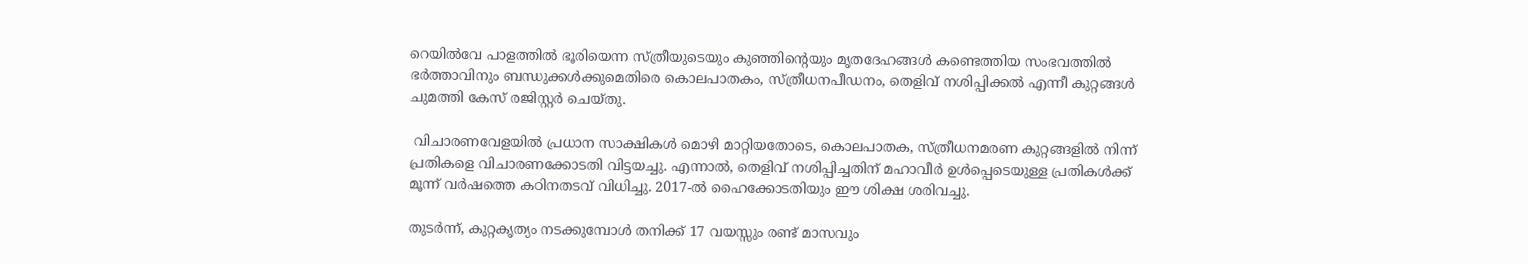റെയില്‍വേ പാളത്തില്‍ ഭൂരിയെന്ന സ്ത്രീയുടെയും കുഞ്ഞിന്റെയും മൃതദേഹങ്ങള്‍ കണ്ടെത്തിയ സംഭവത്തില്‍ ഭര്‍ത്താവിനും ബന്ധുക്കള്‍ക്കുമെതിരെ കൊലപാതകം, സ്ത്രീധനപീഡനം, തെളിവ് നശിപ്പിക്കല്‍ എന്നീ കുറ്റങ്ങള്‍ ചുമത്തി കേസ് രജിസ്റ്റര്‍ ചെയ്തു.

 വിചാരണവേളയില്‍ പ്രധാന സാക്ഷികള്‍ മൊഴി മാറ്റിയതോടെ, കൊലപാതക, സ്ത്രീധനമരണ കുറ്റങ്ങളില്‍ നിന്ന് പ്രതികളെ വിചാരണക്കോടതി വിട്ടയച്ചു. എന്നാല്‍, തെളിവ് നശിപ്പിച്ചതിന് മഹാവീര്‍ ഉള്‍പ്പെടെയുള്ള പ്രതികള്‍ക്ക് മൂന്ന് വര്‍ഷത്തെ കഠിനതടവ് വിധിച്ചു. 2017-ല്‍ ഹൈക്കോടതിയും ഈ ശിക്ഷ ശരിവച്ചു.

തുടര്‍ന്ന്, കുറ്റകൃത്യം നടക്കുമ്പോള്‍ തനിക്ക് 17 വയസ്സും രണ്ട് മാസവും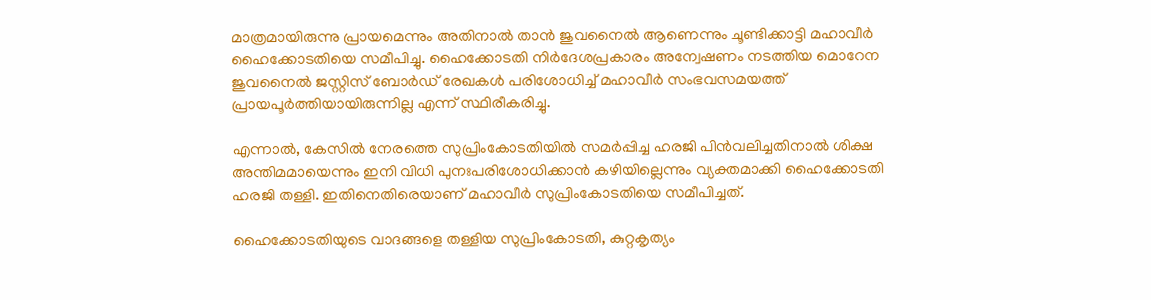മാത്രമായിരുന്നു പ്രായമെന്നും അതിനാല്‍ താന്‍ ജുവനൈല്‍ ആണെന്നും ചൂണ്ടിക്കാട്ടി മഹാവീര്‍ ഹൈക്കോടതിയെ സമീപിച്ചു. ഹൈക്കോടതി നിര്‍ദേശപ്രകാരം അന്വേഷണം നടത്തിയ മൊറേന ജുവനൈല്‍ ജസ്റ്റിസ് ബോര്‍ഡ് രേഖകള്‍ പരിശോധിച്ച് മഹാവീര്‍ സംഭവസമയത്ത് പ്രായപൂര്‍ത്തിയായിരുന്നില്ല എന്ന് സ്ഥിരീകരിച്ചു.

എന്നാല്‍, കേസില്‍ നേരത്തെ സുപ്രിംകോടതിയില്‍ സമര്‍പ്പിച്ച ഹരജി പിന്‍വലിച്ചതിനാല്‍ ശിക്ഷ അന്തിമമായെന്നും ഇനി വിധി പുനഃപരിശോധിക്കാന്‍ കഴിയില്ലെന്നും വ്യക്തമാക്കി ഹൈക്കോടതി ഹരജി തള്ളി. ഇതിനെതിരെയാണ് മഹാവീര്‍ സുപ്രിംകോടതിയെ സമീപിച്ചത്.

ഹൈക്കോടതിയുടെ വാദങ്ങളെ തള്ളിയ സുപ്രിംകോടതി, കുറ്റകൃത്യം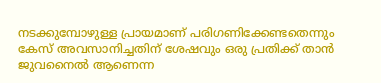നടക്കുമ്പോഴുള്ള പ്രായമാണ് പരിഗണിക്കേണ്ടതെന്നും കേസ് അവസാനിച്ചതിന് ശേഷവും ഒരു പ്രതിക്ക് താന്‍ ജുവനൈല്‍ ആണെന്ന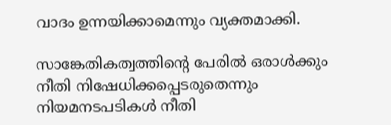വാദം ഉന്നയിക്കാമെന്നും വ്യക്തമാക്കി.

സാങ്കേതികത്വത്തിന്റെ പേരില്‍ ഒരാള്‍ക്കും നീതി നിഷേധിക്കപ്പെടരുതെന്നും നിയമനടപടികള്‍ നീതി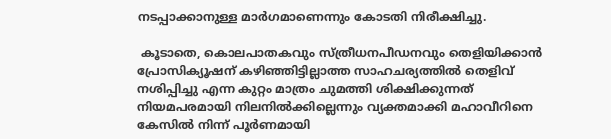നടപ്പാക്കാനുള്ള മാര്‍ഗമാണെന്നും കോടതി നിരീക്ഷിച്ചു.

 കൂടാതെ, കൊലപാതകവും സ്ത്രീധനപീഡനവും തെളിയിക്കാന്‍ പ്രോസിക്യൂഷന് കഴിഞ്ഞിട്ടില്ലാത്ത സാഹചര്യത്തില്‍ തെളിവ് നശിപ്പിച്ചു എന്ന കുറ്റം മാത്രം ചുമത്തി ശിക്ഷിക്കുന്നത് നിയമപരമായി നിലനില്‍ക്കില്ലെന്നും വ്യക്തമാക്കി മഹാവീറിനെ കേസില്‍ നിന്ന് പൂര്‍ണമായി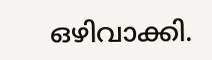ഒഴിവാക്കി.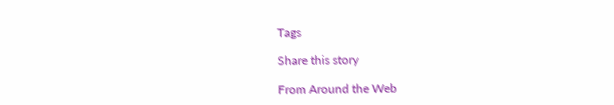Tags

Share this story

From Around the Web